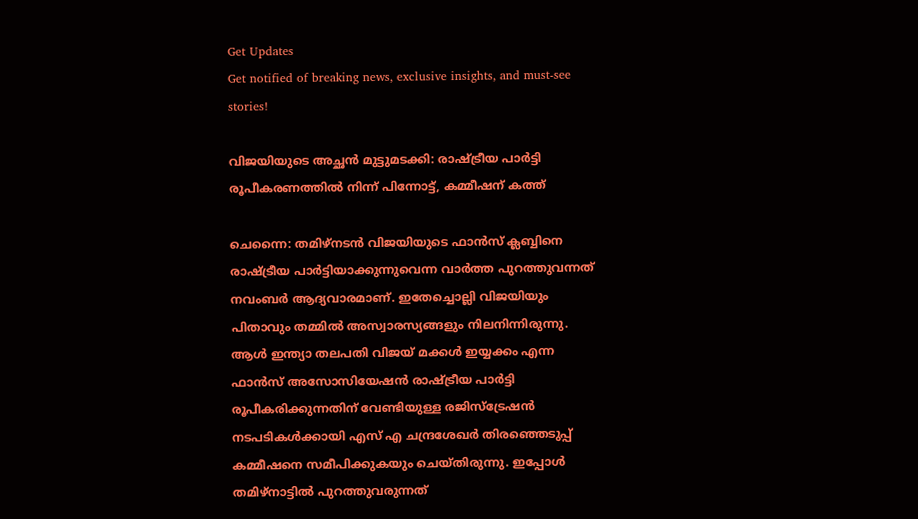Get Updates
Get notified of breaking news, exclusive insights, and must-see stories!

വിജയിയുടെ അച്ഛൻ മുട്ടുമടക്കി: രാഷ്ട്രീയ പാർട്ടി രൂപീകരണത്തിൽ നിന്ന് പിന്നോട്ട്, കമ്മീഷന് കത്ത്

ചെന്നൈ: തമിഴ്നടൻ വിജയിയുടെ ഫാൻസ് ക്ലബ്ബിനെ രാഷ്ട്രീയ പാർട്ടിയാക്കുന്നുവെന്ന വാർത്ത പുറത്തുവന്നത് നവംബർ ആദ്യവാരമാണ്. ഇതേച്ചൊല്ലി വിജയിയും പിതാവും തമ്മിൽ അസ്വാരസ്യങ്ങളും നിലനിന്നിരുന്നു. ആൾ ഇന്ത്യാ തലപതി വിജയ് മക്കൾ ഇയ്യക്കം എന്ന ഫാൻസ് അസോസിയേഷൻ രാഷ്ട്രീയ പാർട്ടി രൂപീകരിക്കുന്നതിന് വേണ്ടിയുള്ള രജിസ്ട്രേഷൻ നടപടികൾക്കായി എസ് എ ചന്ദ്രശേഖർ തിരഞ്ഞെടുപ്പ് കമ്മീഷനെ സമീപിക്കുകയും ചെയ്തിരുന്നു. ഇപ്പോൾ തമിഴ്നാട്ടിൽ പുറത്തുവരുന്നത്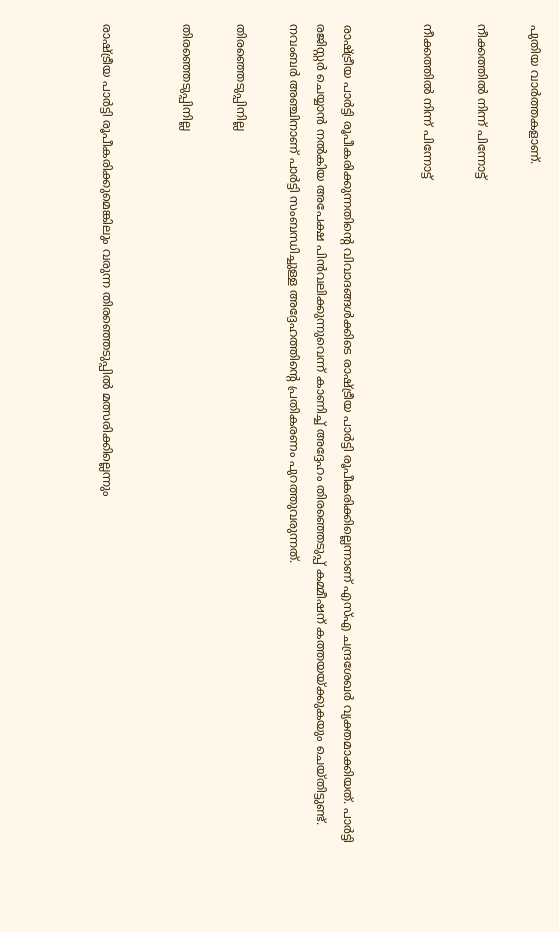പുതിയ വാർത്തകളാണ്.

നീക്കത്തിൽ നിന്ന് പിന്നോട്ട്

നീക്കത്തിൽ നിന്ന് പിന്നോട്ട്


രാഷ്ട്രീയ പാർട്ടി രൂപീകരിക്കുന്നതിന്റെ വിവാദങ്ങൾക്കിടെ രാഷ്ട്രീയ പാർട്ടി രൂപീകരിക്കില്ലെന്നാണ് എസ്എ ചന്ദ്രശേഖർ വ്യക്തമാക്കിയത്. പാർട്ടി രജിസ്റ്റർ ചെയ്യാൻ നൽകിയ അപേക്ഷ പിൻവലിക്കുന്നുവെന്ന് കാണിച്ച് അദ്ദേഹം തിരഞ്ഞെടുപ്പ് കമ്മീഷന് കത്തയയ്ക്കുകയും ചെയ്തിട്ടുണ്ട്. നവംബർ അഞ്ചിനാണ് പാർട്ടി സംബന്ധിച്ചുള്ള അദ്ദേഹത്തിന്റെ പ്രതികരണം പുറത്തുവരുന്നത്.

തിരഞ്ഞെടുപ്പിനില്ല

തിരഞ്ഞെടുപ്പിനില്ല


രാഷ്ട്രീയ പാർട്ടി രൂപീകരിക്കുമെങ്കിലും വരുന്ന തിരഞ്ഞെടുപ്പിൽ മത്സരിക്കില്ലെന്നും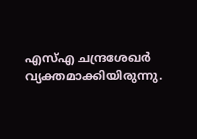എസ്എ ചന്ദ്രശേഖർ വ്യക്തമാക്കിയിരുന്നു.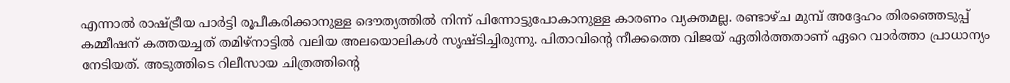എന്നാൽ രാഷ്ട്രീയ പാർട്ടി രൂപീകരിക്കാനുള്ള ദൌത്യത്തിൽ നിന്ന് പിന്നോട്ടുപോകാനുള്ള കാരണം വ്യക്തമല്ല. രണ്ടാഴ്ച മുമ്പ് അദ്ദേഹം തിരഞ്ഞെടുപ്പ് കമ്മീഷന് കത്തയച്ചത് തമിഴ്നാട്ടിൽ വലിയ അലയൊലികൾ സൃഷ്ടിച്ചിരുന്നു. പിതാവിന്റെ നീക്കത്തെ വിജയ് ഏതിർത്തതാണ് ഏറെ വാർത്താ പ്രാധാന്യം നേടിയത്. അടുത്തിടെ റിലീസായ ചിത്രത്തിന്റെ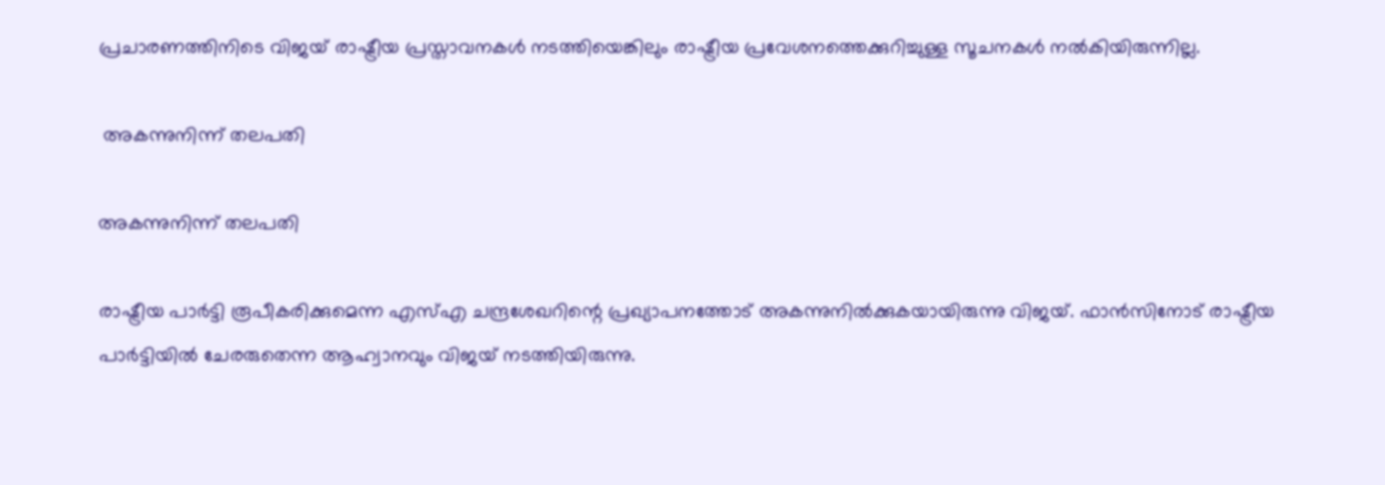പ്രചാരണത്തിനിടെ വിജയ് രാഷ്ട്രീയ പ്രസ്താവനകൾ നടത്തിയെങ്കിലും രാഷ്ട്രീയ പ്രവേശനത്തെക്കുറിച്ചുള്ള സൂചനകൾ നൽകിയിരുന്നില്ല.

 അകന്നുനിന്ന് തലപതി

അകന്നുനിന്ന് തലപതി

രാഷ്ട്രീയ പാർട്ടി രൂപീകരിക്കുമെന്ന എസ്എ ചന്ദ്രശേഖറിന്റെ പ്രഖ്യാപനത്തോട് അകന്നുനിൽക്കുകയായിരുന്നു വിജയ്. ഫാൻസിനോട് രാഷ്ട്രീയ പാർട്ടിയിൽ ചേരരുതെന്ന ആഹ്വാനവും വിജയ് നടത്തിയിരുന്നു.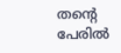തന്റെ പേരിൽ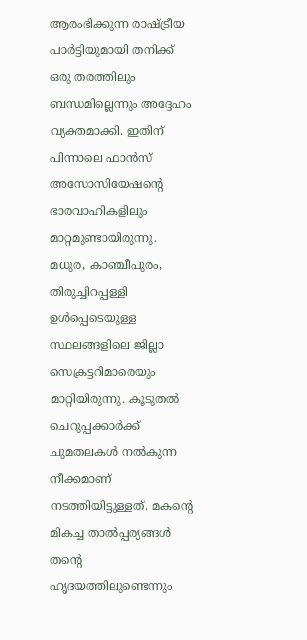ആരംഭിക്കുന്ന രാഷ്ട്രീയ പാർട്ടിയുമായി തനിക്ക് ഒരു തരത്തിലും ബന്ധമില്ലെന്നും അദ്ദേഹം വ്യക്തമാക്കി. ഇതിന് പിന്നാലെ ഫാൻസ് അസോസിയേഷന്റെ ഭാരവാഹികളിലും മാറ്റമുണ്ടായിരുന്നു. മധുര, കാഞ്ചീപുരം, തിരുച്ചിറപ്പള്ളി ഉൾപ്പെടെയുള്ള സ്ഥലങ്ങളിലെ ജില്ലാ സെക്രട്ടറിമാരെയും മാറ്റിയിരുന്നു. കൂടുതൽ ചെറുപ്പക്കാർക്ക് ചുമതലകൾ നൽകുന്ന നീക്കമാണ് നടത്തിയിട്ടുള്ളത്. മകന്റെ മികച്ച താൽപ്പര്യങ്ങൾ തന്റെ ഹൃദയത്തിലുണ്ടെന്നും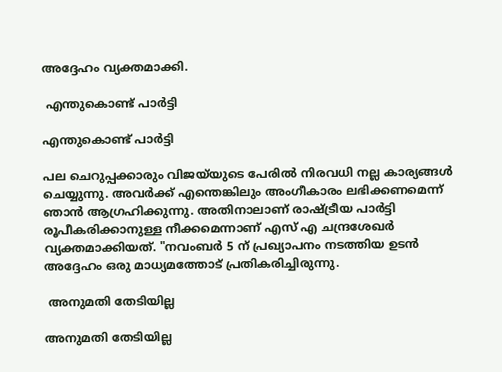അദ്ദേഹം വ്യക്തമാക്കി.

 എന്തുകൊണ്ട് പാർട്ടി

എന്തുകൊണ്ട് പാർട്ടി

പല ചെറുപ്പക്കാരും വിജയ്‌യുടെ പേരിൽ നിരവധി നല്ല കാര്യങ്ങൾ ചെയ്യുന്നു. അവർക്ക് എന്തെങ്കിലും അംഗീകാരം ലഭിക്കണമെന്ന് ഞാൻ ആഗ്രഹിക്കുന്നു. അതിനാലാണ് രാഷ്ട്രീയ പാർട്ടി രൂപീകരിക്കാനുള്ള നീക്കമെന്നാണ് എസ് എ ചന്ദ്രശേഖർ വ്യക്തമാക്കിയത്. "നവംബർ 5 ന് പ്രഖ്യാപനം നടത്തിയ ഉടൻ അദ്ദേഹം ഒരു മാധ്യമത്തോട് പ്രതികരിച്ചിരുന്നു.

 അനുമതി തേടിയില്ല

അനുമതി തേടിയില്ല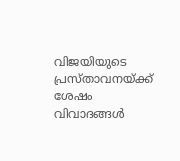വിജയിയുടെ പ്രസ്താവനയ്ക്ക് ശേഷം വിവാദങ്ങൾ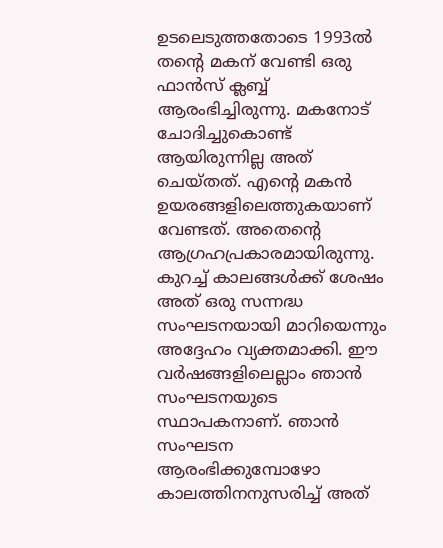ഉടലെടുത്തതോടെ 1993ൽ തന്റെ മകന് വേണ്ടി ഒരു ഫാൻസ് ക്ലബ്ബ് ആരംഭിച്ചിരുന്നു. മകനോട് ചോദിച്ചുകൊണ്ട് ആയിരുന്നില്ല അത് ചെയ്തത്. എന്റെ മകൻ ഉയരങ്ങളിലെത്തുകയാണ് വേണ്ടത്. അതെന്റെ ആഗ്രഹപ്രകാരമായിരുന്നു. കുറച്ച് കാലങ്ങൾക്ക് ശേഷം അത് ഒരു സന്നദ്ധ സംഘടനയായി മാറിയെന്നും അദ്ദേഹം വ്യക്തമാക്കി. ഈ വർഷങ്ങളിലെല്ലാം ഞാൻ സംഘടനയുടെ സ്ഥാപകനാണ്. ഞാൻ സംഘടന ആരംഭിക്കുമ്പോഴോ കാലത്തിനനുസരിച്ച് അത്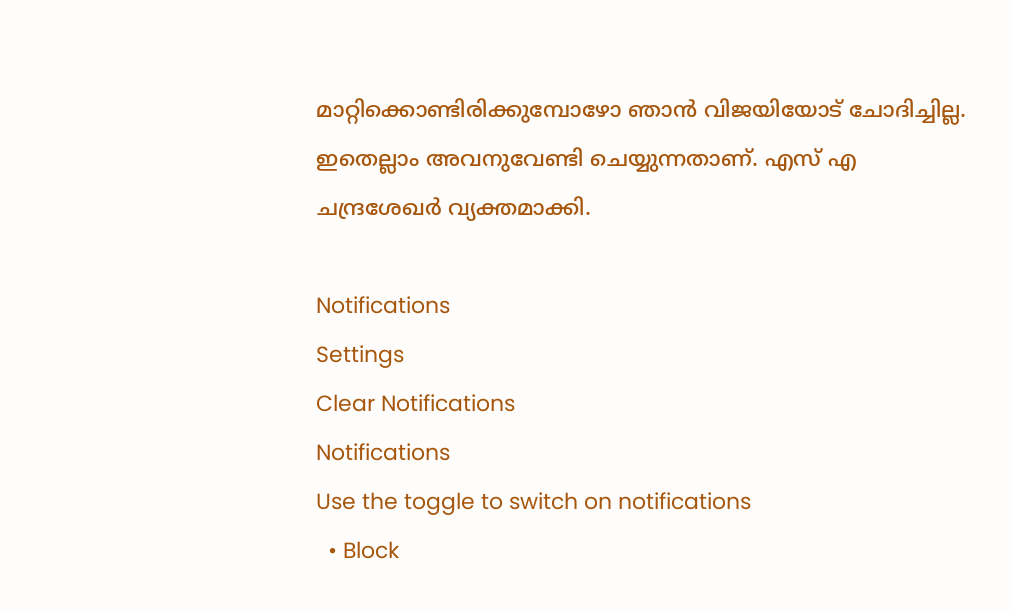മാറ്റിക്കൊണ്ടിരിക്കുമ്പോഴോ ഞാൻ വിജയിയോട് ചോദിച്ചില്ല. ഇതെല്ലാം അവനുവേണ്ടി ചെയ്യുന്നതാണ്. എസ് എ ചന്ദ്രശേഖർ വ്യക്തമാക്കി.

Notifications
Settings
Clear Notifications
Notifications
Use the toggle to switch on notifications
  • Block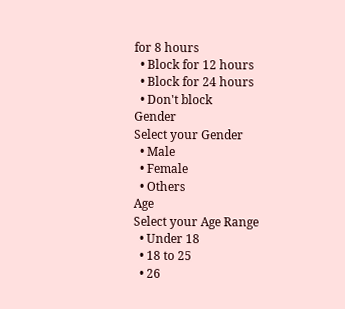for 8 hours
  • Block for 12 hours
  • Block for 24 hours
  • Don't block
Gender
Select your Gender
  • Male
  • Female
  • Others
Age
Select your Age Range
  • Under 18
  • 18 to 25
  • 26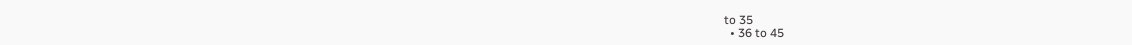to 35
  • 36 to 45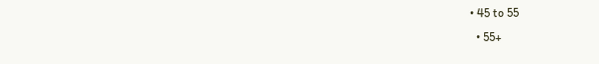• 45 to 55
  • 55+